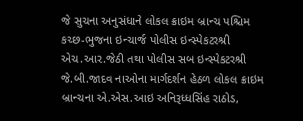જે સુચના અનુસંધાને લોકલ ક્રાઇમ બ્રાન્ચ પશ્ચિમ કચ્છ-ભુજના ઇન્ચાર્જ પોલીસ ઇન્સ્પેકટરશ્રી એચ.આર.જેઠી તથા પોલીસ સબ ઇન્સ્પેકટરશ્રી જે.બી.જાદવ નાઓના માર્ગદર્શન હેઠળ લોકલ ક્રાઇમ બ્રાન્ચના એ.એસ.આઇ અનિરૂધ્ધસિંહ રાઠોડ,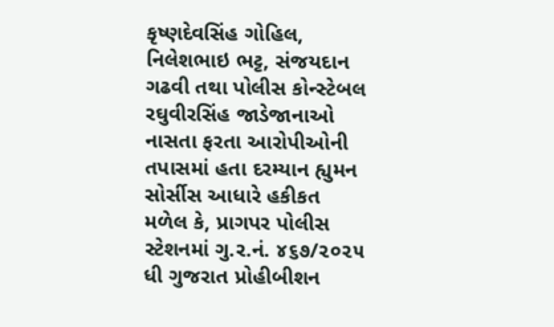કૃષ્ણદેવસિંહ ગોહિલ, નિલેશભાઇ ભટ્ટ, સંજયદાન ગઢવી તથા પોલીસ કોન્સ્ટેબલ રઘુવીરસિંહ જાડેજાનાઓ નાસતા ફરતા આરોપીઓની તપાસમાં હતા દરમ્યાન હ્યુમન સોર્સીસ આધારે હકીકત મળેલ કે, પ્રાગપર પોલીસ સ્ટેશનમાં ગુ.ર.નં. ૪૬૭/૨૦૨૫ ધી ગુજરાત પ્રોહીબીશન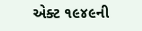એક્ટ ૧૯૪૯ની